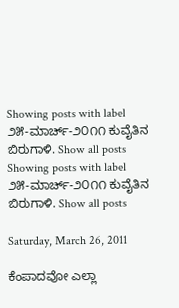Showing posts with label ೨೫-ಮಾರ್ಚ್-೨೦೧೧ ಕುವೈತಿನ ಬಿರುಗಾಳಿ. Show all posts
Showing posts with label ೨೫-ಮಾರ್ಚ್-೨೦೧೧ ಕುವೈತಿನ ಬಿರುಗಾಳಿ. Show all posts

Saturday, March 26, 2011

ಕೆಂಪಾದವೋ ಎಲ್ಲಾ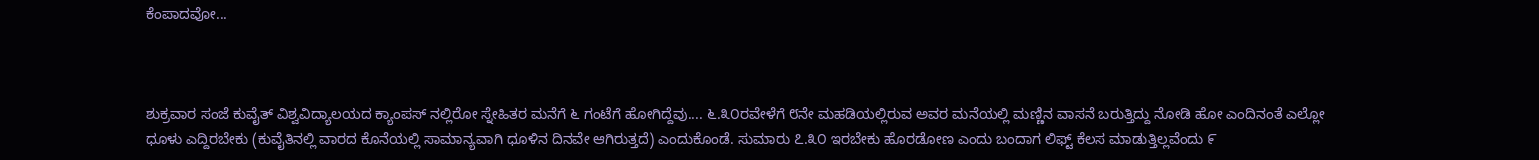ಕೆಂಪಾದವೋ...



ಶುಕ್ರವಾರ ಸಂಜೆ ಕುವೈತ್ ವಿಶ್ವವಿದ್ಯಾಲಯದ ಕ್ಯಾಂಪಸ್ ನಲ್ಲಿರೋ ಸ್ನೇಹಿತರ ಮನೆಗೆ ೬ ಗಂಟೆಗೆ ಹೋಗಿದ್ದೆವು.... ೬.೩೦ರವೇಳೆಗೆ ೮ನೇ ಮಹಡಿಯಲ್ಲಿರುವ ಅವರ ಮನೆಯಲ್ಲಿ ಮಣ್ಣಿನ ವಾಸನೆ ಬರುತ್ತಿದ್ದು ನೋಡಿ ಹೋ ಎಂದಿನಂತೆ ಎಲ್ಲೋ ಧೂಳು ಎದ್ದಿರಬೇಕು (ಕುವೈತಿನಲ್ಲಿ ವಾರದ ಕೊನೆಯಲ್ಲಿ ಸಾಮಾನ್ಯವಾಗಿ ಧೂಳಿನ ದಿನವೇ ಆಗಿರುತ್ತದೆ) ಎಂದುಕೊಂಡೆ. ಸುಮಾರು ೭.೩೦ ಇರಬೇಕು ಹೊರಡೋಣ ಎಂದು ಬಂದಾಗ ಲಿಫ್ಟ್ ಕೆಲಸ ಮಾಡುತ್ತಿಲ್ಲವೆಂದು ೯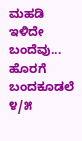ಮಹಡಿ ಇಳಿದೇ ಬಂದೆವು... ಹೊರಗೆ ಬಂದಕೂಡಲೆ ೪/೫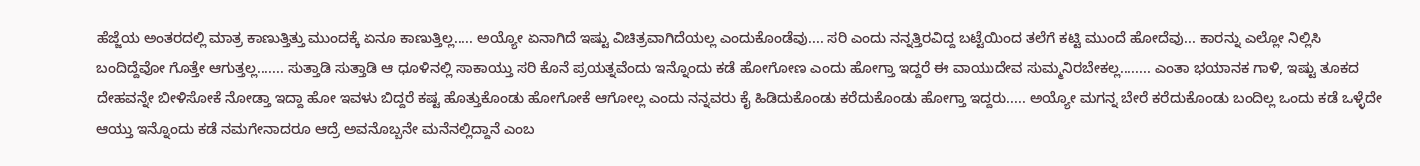ಹೆಜ್ಜೆಯ ಅಂತರದಲ್ಲಿ ಮಾತ್ರ ಕಾಣುತ್ತಿತ್ತು ಮುಂದಕ್ಕೆ ಏನೂ ಕಾಣುತ್ತಿಲ್ಲ..... ಅಯ್ಯೋ ಏನಾಗಿದೆ ಇಷ್ಟು ವಿಚಿತ್ರವಾಗಿದೆಯಲ್ಲ ಎಂದುಕೊಂಡೆವು.... ಸರಿ ಎಂದು ನನ್ನತ್ತಿರವಿದ್ದ ಬಟ್ಟೆಯಿಂದ ತಲೆಗೆ ಕಟ್ಟಿ ಮುಂದೆ ಹೋದೆವು... ಕಾರನ್ನು ಎಲ್ಲೋ ನಿಲ್ಲಿಸಿ ಬಂದಿದ್ದೆವೋ ಗೊತ್ತೇ ಆಗುತ್ತಲ್ಲ....... ಸುತ್ತಾಡಿ ಸುತ್ತಾಡಿ ಆ ಧೂಳಿನಲ್ಲಿ ಸಾಕಾಯ್ತು ಸರಿ ಕೊನೆ ಪ್ರಯತ್ನವೆಂದು ಇನ್ನೊಂದು ಕಡೆ ಹೋಗೋಣ ಎಂದು ಹೋಗ್ತಾ ಇದ್ದರೆ ಈ ವಾಯುದೇವ ಸುಮ್ಮನಿರಬೇಕಲ್ಲ........ ಎಂತಾ ಭಯಾನಕ ಗಾಳಿ, ಇಷ್ಟು ತೂಕದ ದೇಹವನ್ನೇ ಬೀಳಿಸೋಕೆ ನೋಡ್ತಾ ಇದ್ದಾ ಹೋ ಇವಳು ಬಿದ್ದರೆ ಕಷ್ಟ ಹೊತ್ತುಕೊಂಡು ಹೋಗೋಕೆ ಆಗೋಲ್ಲ ಎಂದು ನನ್ನವರು ಕೈ ಹಿಡಿದುಕೊಂಡು ಕರೆದುಕೊಂಡು ಹೋಗ್ತಾ ಇದ್ದರು..... ಅಯ್ಯೋ ಮಗನ್ನ ಬೇರೆ ಕರೆದುಕೊಂಡು ಬಂದಿಲ್ಲ ಒಂದು ಕಡೆ ಒಳ್ಳೆದೇ ಆಯ್ತು ಇನ್ನೊಂದು ಕಡೆ ನಮಗೇನಾದರೂ ಆದ್ರೆ ಅವನೊಬ್ಬನೇ ಮನೆನಲ್ಲಿದ್ದಾನೆ ಎಂಬ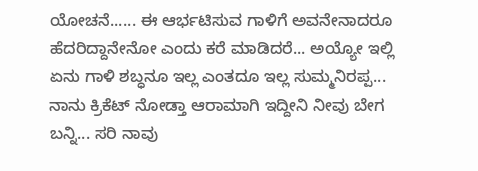ಯೋಚನೆ...... ಈ ಆರ್ಭಟಿಸುವ ಗಾಳಿಗೆ ಅವನೇನಾದರೂ ಹೆದರಿದ್ದಾನೇನೋ ಎಂದು ಕರೆ ಮಾಡಿದರೆ... ಅಯ್ಯೋ ಇಲ್ಲಿ ಏನು ಗಾಳಿ ಶಬ್ಧನೂ ಇಲ್ಲ ಎಂತದೂ ಇಲ್ಲ ಸುಮ್ಮನಿರಪ್ಪ... ನಾನು ಕ್ರಿಕೆಟ್ ನೋಡ್ತಾ ಆರಾಮಾಗಿ ಇದ್ದೀನಿ ನೀವು ಬೇಗ ಬನ್ನಿ... ಸರಿ ನಾವು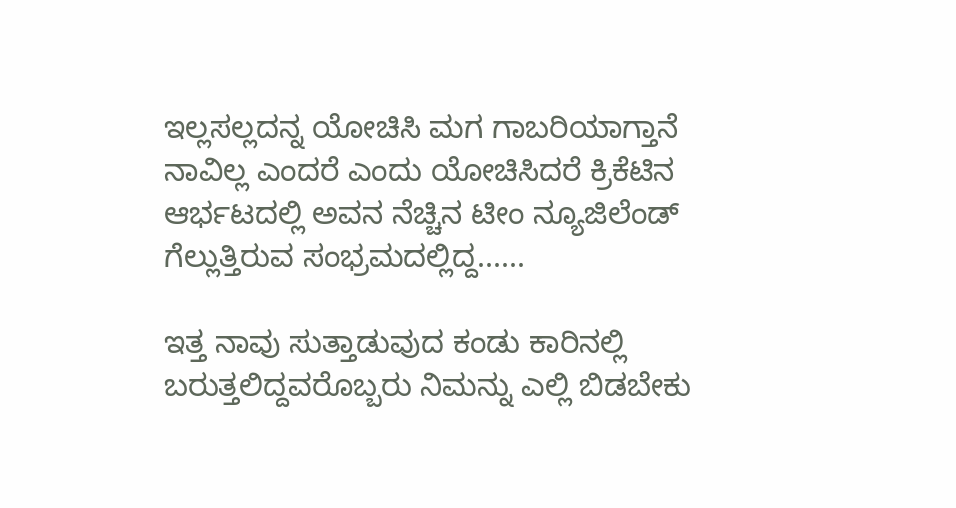ಇಲ್ಲಸಲ್ಲದನ್ನ ಯೋಚಿಸಿ ಮಗ ಗಾಬರಿಯಾಗ್ತಾನೆ ನಾವಿಲ್ಲ ಎಂದರೆ ಎಂದು ಯೋಚಿಸಿದರೆ ಕ್ರಿಕೆಟಿನ ಆರ್ಭಟದಲ್ಲಿ ಅವನ ನೆಚ್ಚಿನ ಟೀಂ ನ್ಯೂಜಿಲೆಂಡ್ ಗೆಲ್ಲುತ್ತಿರುವ ಸಂಭ್ರಮದಲ್ಲಿದ್ದ......

ಇತ್ತ ನಾವು ಸುತ್ತಾಡುವುದ ಕಂಡು ಕಾರಿನಲ್ಲಿ ಬರುತ್ತಲಿದ್ದವರೊಬ್ಬರು ನಿಮನ್ನು ಎಲ್ಲಿ ಬಿಡಬೇಕು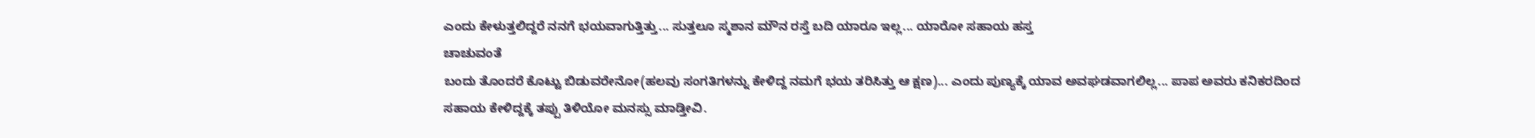ಎಂದು ಕೇಳುತ್ತಲಿದ್ದರೆ ನನಗೆ ಭಯವಾಗುತ್ತಿತ್ತು... ಸುತ್ತಲೂ ಸ್ಮಶಾನ ಮೌನ ರಸ್ತೆ ಬದಿ ಯಾರೂ ಇಲ್ಲ... ಯಾರೋ ಸಹಾಯ ಹಸ್ತ
ಚಾಚುವಂತೆ
ಬಂದು ತೊಂದರೆ ಕೊಟ್ಟು ಬಿಡುವರೇನೋ(ಹಲವು ಸಂಗತಿಗಳನ್ನು ಕೇಳಿದ್ದ ನಮಗೆ ಭಯ ತರಿಸಿತ್ತು ಆ ಕ್ಷಣ)... ಎಂದು ಪುಣ್ಯಕ್ಕೆ ಯಾವ ಅವಘಡವಾಗಲಿಲ್ಲ... ಪಾಪ ಅವರು ಕನಿಕರದಿಂದ ಸಹಾಯ ಕೇಳಿದ್ದಕ್ಕೆ ತಪ್ಪು ತಿಳಿಯೋ ಮನಸ್ಸು ಮಾಡ್ತೀವಿ.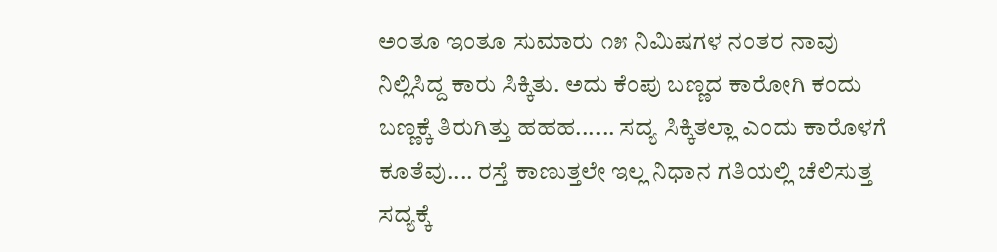ಅಂತೂ ಇಂತೂ ಸುಮಾರು ೧೫ ನಿಮಿಷಗಳ ನಂತರ ನಾವು ನಿಲ್ಲಿಸಿದ್ದ ಕಾರು ಸಿಕ್ಕಿತು. ಅದು ಕೆಂಪು ಬಣ್ಣದ ಕಾರೋಗಿ ಕಂದು ಬಣ್ಣಕ್ಕೆ ತಿರುಗಿತ್ತು ಹಹಹ...... ಸದ್ಯ ಸಿಕ್ಕಿತಲ್ಲಾ ಎಂದು ಕಾರೊಳಗೆ ಕೂತೆವು.... ರಸ್ತೆ ಕಾಣುತ್ತಲೇ ಇಲ್ಲ ನಿಧಾನ ಗತಿಯಲ್ಲಿ ಚೆಲಿಸುತ್ತ ಸದ್ಯಕ್ಕೆ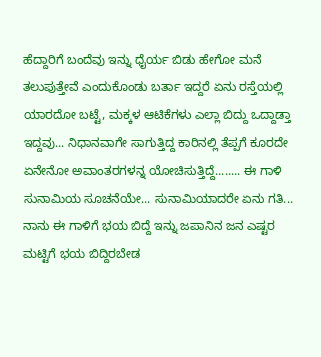ಹೆದ್ದಾರಿಗೆ ಬಂದೆವು ಇನ್ನು ಧೈರ್ಯ ಬಿಡು ಹೇಗೋ ಮನೆ ತಲುಪುತ್ತೇವೆ ಎಂದುಕೊಂಡು ಬರ್ತಾ ಇದ್ದರೆ ಏನು ರಸ್ತೆಯಲ್ಲಿ ಯಾರದೋ ಬಟ್ಟೆ, ಮಕ್ಕಳ ಆಟಿಕೆಗಳು ಎಲ್ಲಾ ಬಿದ್ದು ಒದ್ದಾಡ್ತಾ ಇದ್ದವು... ನಿಧಾನವಾಗೇ ಸಾಗುತ್ತಿದ್ದ ಕಾರಿನಲ್ಲಿ ತೆಪ್ಪಗೆ ಕೂರದೇ ಏನೇನೋ ಅವಾಂತರಗಳನ್ನ ಯೋಚಿಸುತ್ತಿದ್ದೆ........ ಈ ಗಾಳಿ ಸುನಾಮಿಯ ಸೂಚನೆಯೇ... ಸುನಾಮಿಯಾದರೇ ಏನು ಗತಿ... ನಾನು ಈ ಗಾಳಿಗೆ ಭಯ ಬಿದ್ದೆ ಇನ್ನು ಜಪಾನಿನ ಜನ ಎಷ್ಟರ ಮಟ್ಟಿಗೆ ಭಯ ಬಿದ್ದಿರಬೇಡ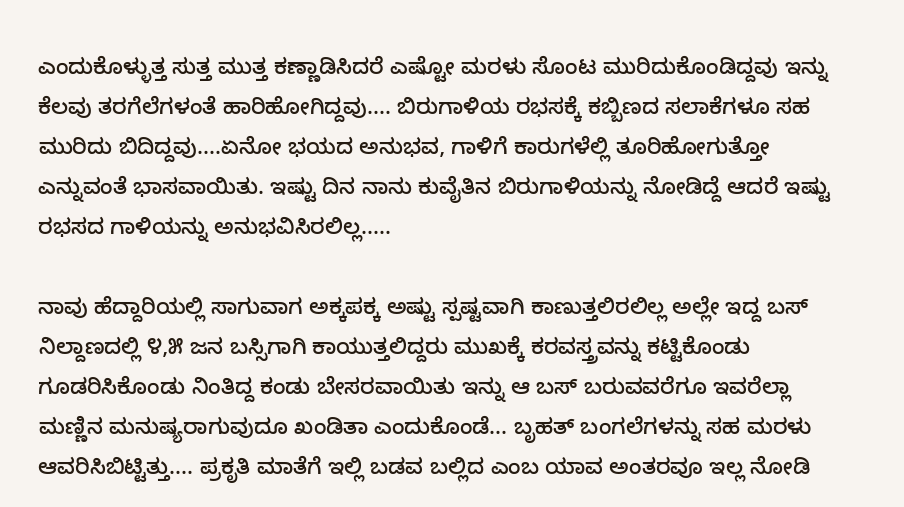ಎಂದುಕೊಳ್ಳುತ್ತ ಸುತ್ತ ಮುತ್ತ ಕಣ್ಣಾಡಿಸಿದರೆ ಎಷ್ಟೋ ಮರಳು ಸೊಂಟ ಮುರಿದುಕೊಂಡಿದ್ದವು ಇನ್ನು ಕೆಲವು ತರಗೆಲೆಗಳಂತೆ ಹಾರಿಹೋಗಿದ್ದವು.... ಬಿರುಗಾಳಿಯ ರಭಸಕ್ಕೆ ಕಬ್ಬಿಣದ ಸಲಾಕೆಗಳೂ ಸಹ ಮುರಿದು ಬಿದಿದ್ದವು....ಏನೋ ಭಯದ ಅನುಭವ, ಗಾಳಿಗೆ ಕಾರುಗಳೆಲ್ಲಿ ತೂರಿಹೋಗುತ್ತೋ ಎನ್ನುವಂತೆ ಭಾಸವಾಯಿತು. ಇಷ್ಟು ದಿನ ನಾನು ಕುವೈತಿನ ಬಿರುಗಾಳಿಯನ್ನು ನೋಡಿದ್ದೆ ಆದರೆ ಇಷ್ಟು ರಭಸದ ಗಾಳಿಯನ್ನು ಅನುಭವಿಸಿರಲಿಲ್ಲ.....

ನಾವು ಹೆದ್ದಾರಿಯಲ್ಲಿ ಸಾಗುವಾಗ ಅಕ್ಕಪಕ್ಕ ಅಷ್ಟು ಸ್ಪಷ್ಟವಾಗಿ ಕಾಣುತ್ತಲಿರಲಿಲ್ಲ ಅಲ್ಲೇ ಇದ್ದ ಬಸ್ ನಿಲ್ದಾಣದಲ್ಲಿ ೪,೫ ಜನ ಬಸ್ಸಿಗಾಗಿ ಕಾಯುತ್ತಲಿದ್ದರು ಮುಖಕ್ಕೆ ಕರವಸ್ತ್ರವನ್ನು ಕಟ್ಟಿಕೊಂಡು ಗೂಡರಿಸಿಕೊಂಡು ನಿಂತಿದ್ದ ಕಂಡು ಬೇಸರವಾಯಿತು ಇನ್ನು ಆ ಬಸ್ ಬರುವವರೆಗೂ ಇವರೆಲ್ಲಾ ಮಣ್ಣಿನ ಮನುಷ್ಯರಾಗುವುದೂ ಖಂಡಿತಾ ಎಂದುಕೊಂಡೆ... ಬೃಹತ್ ಬಂಗಲೆಗಳನ್ನು ಸಹ ಮರಳು ಆವರಿಸಿಬಿಟ್ಟಿತ್ತು.... ಪ್ರಕೃತಿ ಮಾತೆಗೆ ಇಲ್ಲಿ ಬಡವ ಬಲ್ಲಿದ ಎಂಬ ಯಾವ ಅಂತರವೂ ಇಲ್ಲ ನೋಡಿ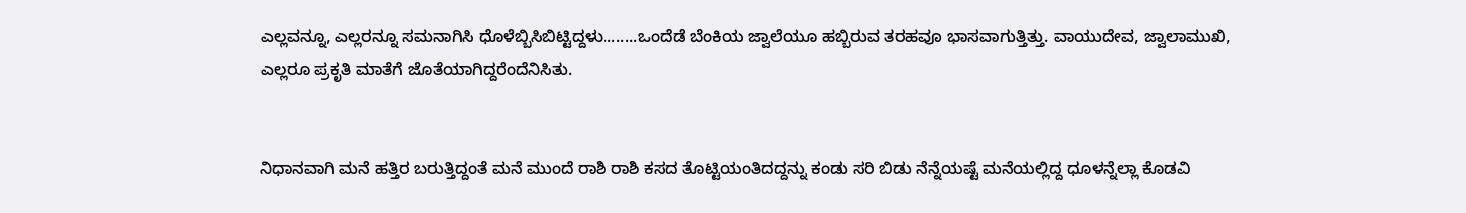ಎಲ್ಲವನ್ನೂ, ಎಲ್ಲರನ್ನೂ ಸಮನಾಗಿಸಿ ಧೊಳೆಬ್ಬಿಸಿಬಿಟ್ಟಿದ್ದಳು........ಒಂದೆಡೆ ಬೆಂಕಿಯ ಜ್ವಾಲೆಯೂ ಹಬ್ಬಿರುವ ತರಹವೂ ಭಾಸವಾಗುತ್ತಿತ್ತು. ವಾಯುದೇವ, ಜ್ವಾಲಾಮುಖಿ, ಎಲ್ಲರೂ ಪ್ರಕೃತಿ ಮಾತೆಗೆ ಜೊತೆಯಾಗಿದ್ದರೆಂದೆನಿಸಿತು.


ನಿಧಾನವಾಗಿ ಮನೆ ಹತ್ತಿರ ಬರುತ್ತಿದ್ದಂತೆ ಮನೆ ಮುಂದೆ ರಾಶಿ ರಾಶಿ ಕಸದ ತೊಟ್ಟಿಯಂತಿದದ್ದನ್ನು ಕಂಡು ಸರಿ ಬಿಡು ನೆನ್ನೆಯಷ್ಟೆ ಮನೆಯಲ್ಲಿದ್ದ ಧೂಳನ್ನೆಲ್ಲಾ ಕೊಡವಿ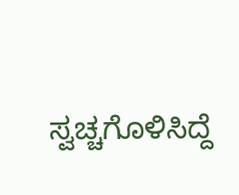ಸ್ವಚ್ಚಗೊಳಿಸಿದ್ದೆ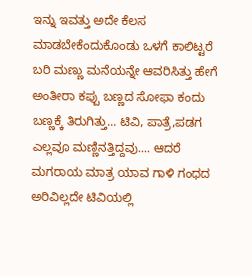ಇನ್ನು ಇವತ್ತು ಅದೇ ಕೆಲಸ ಮಾಡಬೇಕೆಂದುಕೊಂಡು ಒಳಗೆ ಕಾಲಿಟ್ಟರೆ ಬರಿ ಮಣ್ಣು ಮನೆಯನ್ನೇ ಆವರಿಸಿತ್ತು ಹೇಗೆ ಅಂತೀರಾ ಕಪ್ಪು ಬಣ್ಣದ ಸೋಫಾ ಕಂದು ಬಣ್ಣಕ್ಕೆ ತಿರುಗಿತ್ತು... ಟಿವಿ, ಪಾತ್ರೆ,ಪಡಗ ಎಲ್ಲವೂ ಮಣ್ಣಿನತ್ತಿದ್ದವು.... ಆದರೆ ಮಗರಾಯ ಮಾತ್ರ ಯಾವ ಗಾಳಿ ಗಂಧದ ಅರಿವಿಲ್ಲದೇ ಟಿವಿಯಲ್ಲಿ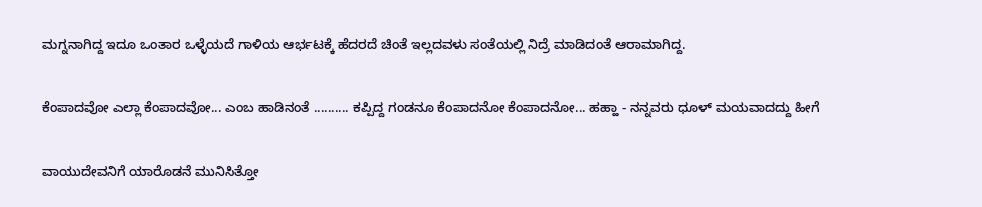ಮಗ್ನನಾಗಿದ್ದ ಇದೂ ಒಂತಾರ ಒಳ್ಳೆಯದೆ ಗಾಳಿಯ ಆರ್ಭಟಕ್ಕೆ ಹೆದರದೆ ಚಿಂತೆ ಇಲ್ಲದವಳು ಸಂತೆಯಲ್ಲಿ ನಿದ್ರೆ ಮಾಡಿದಂತೆ ಆರಾಮಾಗಿದ್ದ.


ಕೆಂಪಾದವೋ ಎಲ್ಲಾ ಕೆಂಪಾದವೋ... ಎಂಬ ಹಾಡಿನಂತೆ .......... ಕಪ್ಪಿದ್ದ ಗಂಡನೂ ಕೆಂಪಾದನೋ ಕೆಂಪಾದನೋ... ಹಹ್ಹಾ - ನನ್ನವರು ಧೂಳ್ ಮಯವಾದದ್ದು ಹೀಗೆ


ವಾಯುದೇವನಿಗೆ ಯಾರೊಡನೆ ಮುನಿಸಿತ್ತೋ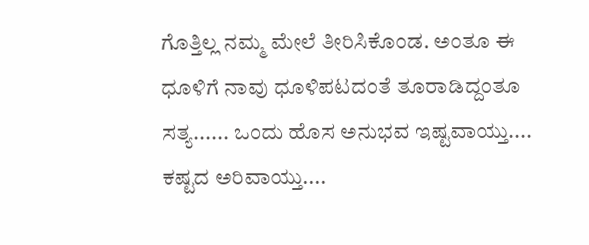ಗೊತ್ತಿಲ್ಲ ನಮ್ಮ ಮೇಲೆ ತೀರಿಸಿಕೊಂಡ. ಅಂತೂ ಈ ಧೂಳಿಗೆ ನಾವು ಧೂಳಿಪಟದಂತೆ ತೂರಾಡಿದ್ದಂತೂ ಸತ್ಯ...... ಒಂದು ಹೊಸ ಅನುಭವ ಇಷ್ಟವಾಯ್ತು.... ಕಷ್ಟದ ಅರಿವಾಯ್ತು....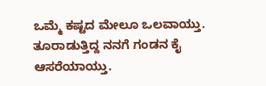ಒಮ್ಮೆ ಕಷ್ಟದ ಮೇಲೂ ಒಲವಾಯ್ತು. ತೂರಾಡುತ್ತಿದ್ದ ನನಗೆ ಗಂಡನ ಕೈ ಆಸರೆಯಾಯ್ತು.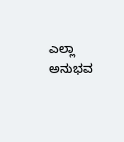ಎಲ್ಲಾ ಅನುಭವ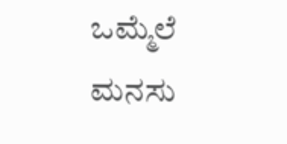ಒಮ್ಮೆಲೆ ಮನಸು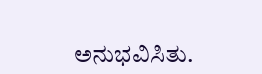ಅನುಭವಿಸಿತು.